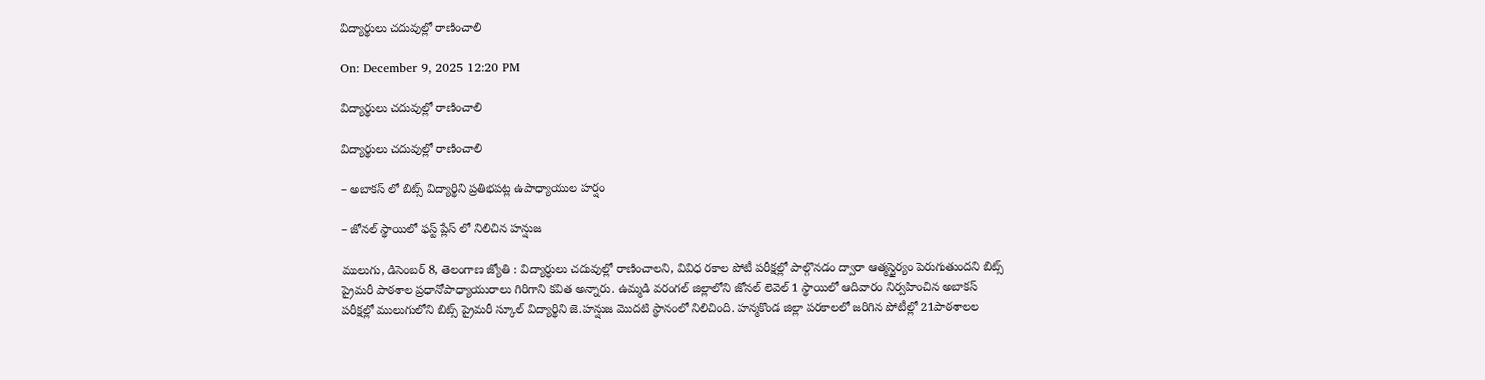విద్యార్థులు చదువుల్లో రాణించాలి

On: December 9, 2025 12:20 PM

విద్యార్థులు చదువుల్లో రాణించాలి

విద్యార్థులు చదువుల్లో రాణించాలి

– అబాకస్ లో బిట్స్ విద్యార్థిని ప్రతిభపట్ల ఉపాధ్యాయుల హర్షం

– జోనల్ స్థాయిలో ఫస్ట్ ప్లేస్ లో నిలిచిన హన్షుజ

ములుగు, డిసెంబర్ 8, తెలంగాణ జ్యోతి : విద్యార్ధులు చదువుల్లో రాణించాలని, వివిధ రకాల పోటీ పరీక్షల్లో పాల్గొనడం ద్వారా ఆత్మస్థైర్యం పెరుగుతుందని బిట్స్ ప్రైమరీ పాఠశాల ప్రధానోపాధ్యాయురాలు గిరిగాని కవిత అన్నారు. ఉమ్మడి వరంగల్ జిల్లాలోని జోనల్ లెవెల్ 1 స్థాయిలో ఆదివారం నిర్వహించిన అబాకస్ పరీక్షల్లో ములుగులోని బిట్స్ ప్రైమరీ స్కూల్ విద్యార్థిని జె.హన్షుజ మొదటి స్థానంలో నిలిచింది. హన్మకొండ జిల్లా పరకాలలో జరిగిన పోటీల్లో 21పాఠశాలల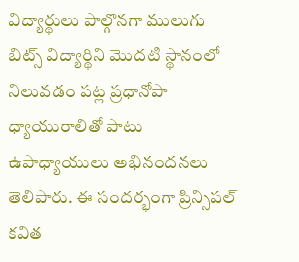విద్యార్థులు పాల్గొనగా ములుగు బిట్స్ విద్యార్థిని మొదటి స్థానంలో నిలువడం పట్ల ప్రధానోపా ధ్యాయురాలితో పాటు ఉపాధ్యాయులు అభినందనలు తెలిపారు. ఈ సందర్భంగా ప్రిన్సిపల్ కవిత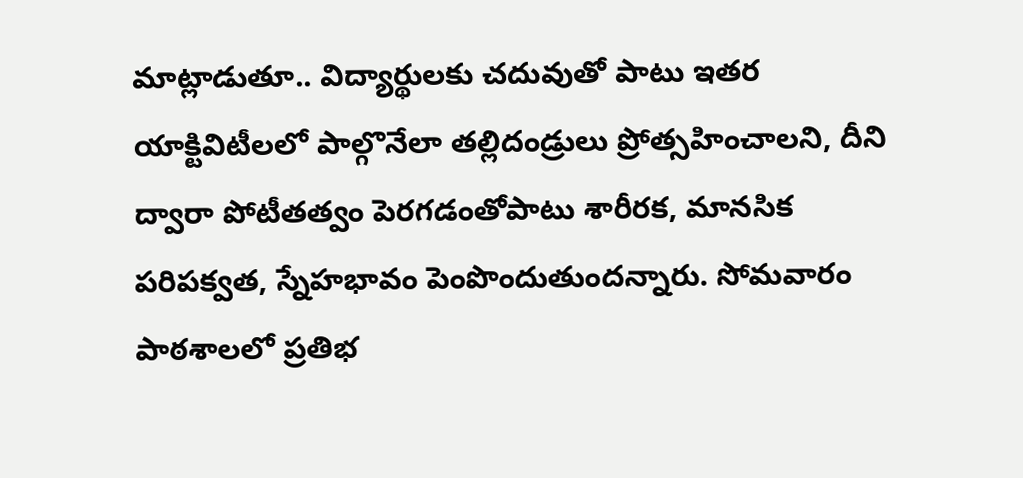మాట్లాడుతూ.. విద్యార్థులకు చదువుతో పాటు ఇతర యాక్టివిటీలలో పాల్గొనేలా తల్లిదండ్రులు ప్రోత్సహించాలని, దీని ద్వారా పోటీతత్వం పెరగడంతోపాటు శారీరక, మానసిక పరిపక్వత, స్నేహభావం పెంపొందుతుందన్నారు. సోమవారం పాఠశాలలో ప్రతిభ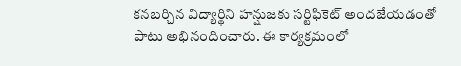కనబర్చిన విద్యార్థిని హన్షుజకు సర్టిఫికెట్ అందజేయడంతో పాటు అభినందించారు. ఈ కార్యక్రమంలో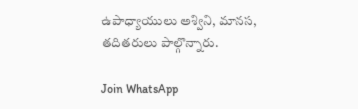ఉపాధ్యాయులు అశ్విని, మానస, తదితరులు పాల్గొన్నారు.

Join WhatsApp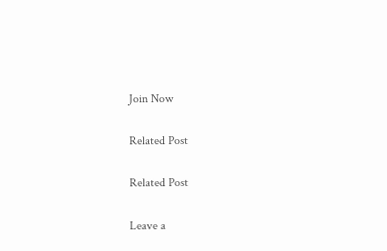Join Now

Related Post

Related Post

Leave a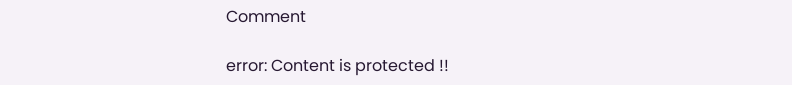Comment

error: Content is protected !!